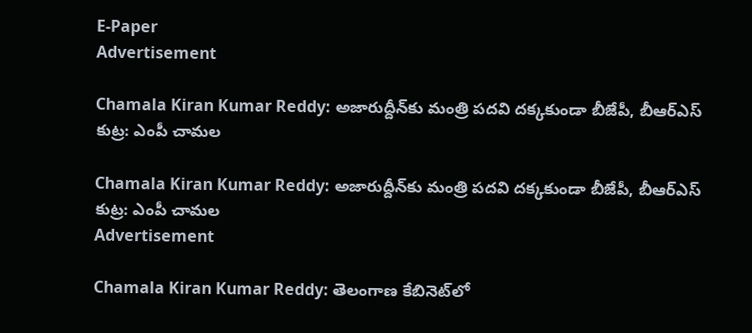E-Paper
Advertisement

Chamala Kiran Kumar Reddy: అజారుద్దీన్‌కు మంత్రి పదవి దక్కకుండా బీజేపీ, బీఆర్‌ఎస్ కుట్ర: ఎంపీ చామల

Chamala Kiran Kumar Reddy: అజారుద్దీన్‌కు మంత్రి పదవి దక్కకుండా బీజేపీ, బీఆర్‌ఎస్ కుట్ర: ఎంపీ చామల
Advertisement

Chamala Kiran Kumar Reddy: తెలంగాణ కేబినెట్‌లో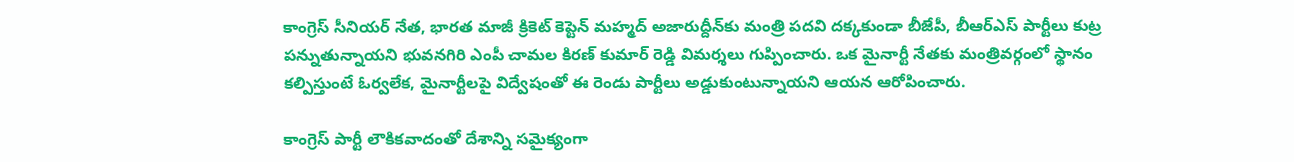కాంగ్రెస్ సీనియర్ నేత, భారత మాజీ క్రికెట్ కెప్టెన్ మహ్మద్ అజారుద్దీన్‌కు మంత్రి పదవి దక్కకుండా బీజేపీ, బీఆర్‌ఎస్ పార్టీలు కుట్ర పన్నుతున్నాయని భువనగిరి ఎంపీ చామల కిరణ్ కుమార్ రెడ్డి విమర్శలు గుప్పించారు. ఒక మైనార్టీ నేతకు మంత్రివర్గంలో స్థానం కల్పిస్తుంటే ఓర్వలేక, మైనార్టీలపై విద్వేషంతో ఈ రెండు పార్టీలు అడ్డుకుంటున్నాయని ఆయన ఆరోపించారు.

కాంగ్రెస్ పార్టీ లౌకికవాదంతో దేశాన్ని సమైక్యంగా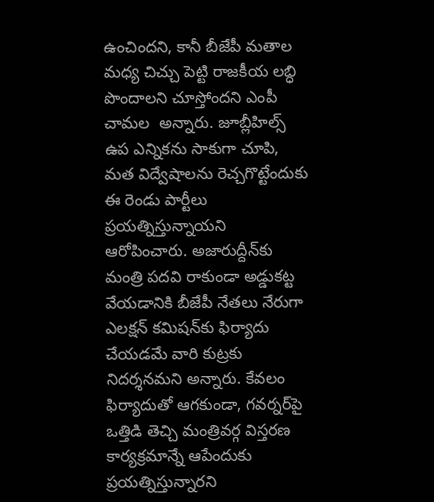ఉంచిందని, కానీ బీజేపీ మతాల మధ్య చిచ్చు పెట్టి రాజకీయ లబ్ధి పొందాలని చూస్తోందని ఎంపీ చామల  అన్నారు. జూబ్లీహిల్స్ ఉప ఎన్నికను సాకుగా చూపి, మత విద్వేషాలను రెచ్చగొట్టేందుకు ఈ రెండు పార్టీలు ప్రయత్నిస్తున్నాయని ఆరోపించారు. అజారుద్దీన్‌కు మంత్రి పదవి రాకుండా అడ్డుకట్ట వేయడానికి బీజేపీ నేతలు నేరుగా ఎలక్షన్ కమిషన్‌కు ఫిర్యాదు చేయడమే వారి కుట్రకు నిదర్శనమని అన్నారు. కేవలం ఫిర్యాదుతో ఆగకుండా, గవర్నర్‌పై ఒత్తిడి తెచ్చి మంత్రివర్గ విస్తరణ కార్యక్రమాన్నే ఆపేందుకు ప్రయత్నిస్తున్నారని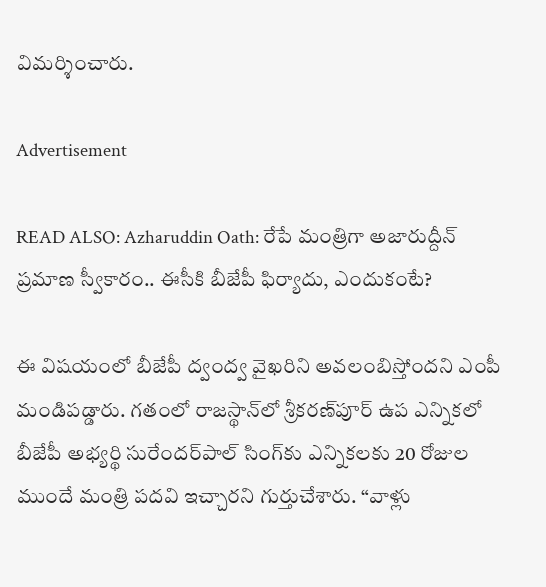విమర్శించారు.

Advertisement

READ ALSO: Azharuddin Oath: రేపే మంత్రిగా అజారుద్దీన్ ప్రమాణ స్వీకారం.. ఈసీకి బీజేపీ ఫిర్యాదు, ఎందుకంటే?

ఈ విషయంలో బీజేపీ ద్వంద్వ వైఖరిని అవలంబిస్తోందని ఎంపీ మండిపడ్డారు. గతంలో రాజస్థాన్‌లో శ్రీకరణ్‌పూర్ ఉప ఎన్నికలో బీజేపీ అభ్యర్థి సురేందర్‌పాల్ సింగ్‌కు ఎన్నికలకు 20 రోజుల ముందే మంత్రి పదవి ఇచ్చారని గుర్తుచేశారు. “వాళ్లు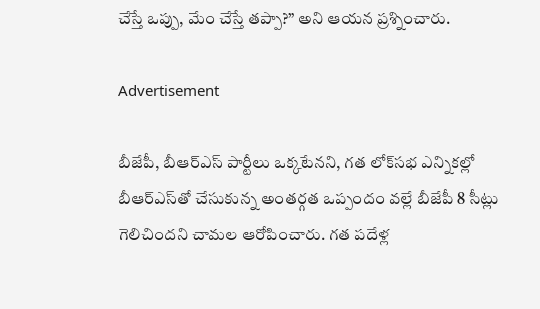చేస్తే ఒప్పు, మేం చేస్తే తప్పా?” అని ఆయన ప్రశ్నించారు.

Advertisement

బీజేపీ, బీఆర్‌ఎస్ పార్టీలు ఒక్కటేనని, గత లోక్‌సభ ఎన్నికల్లో బీఆర్‌ఎస్‌తో చేసుకున్న అంతర్గత ఒప్పందం వల్లే బీజేపీ 8 సీట్లు గెలిచిందని చామల ఆరోపించారు. గత పదేళ్ల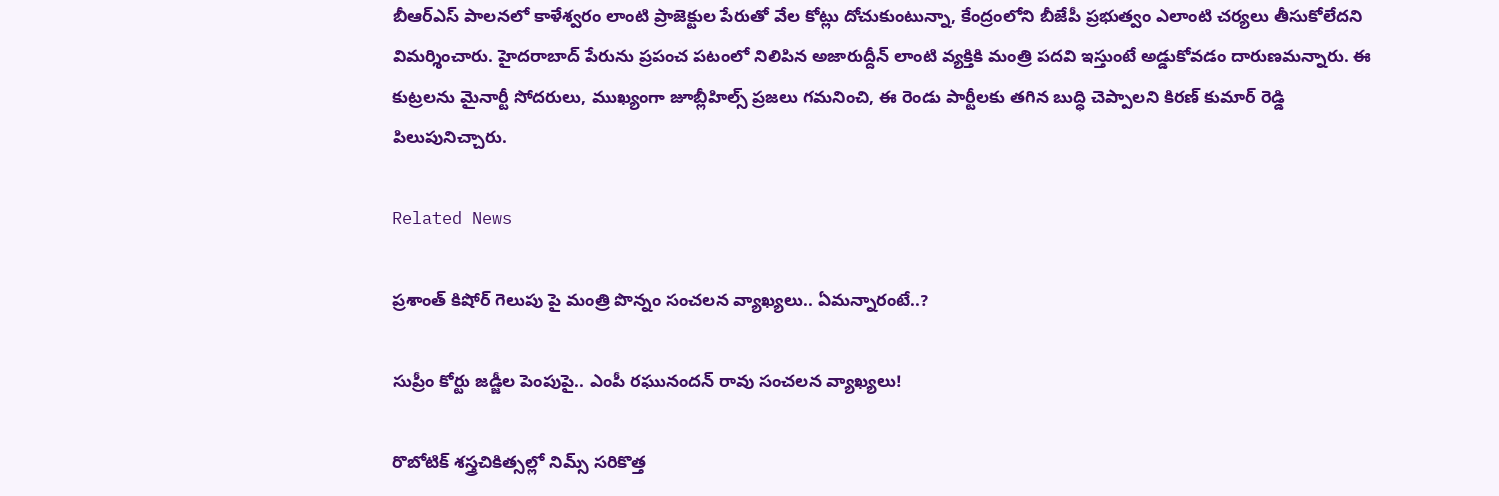బీఆర్‌ఎస్ పాలనలో కాళేశ్వరం లాంటి ప్రాజెక్టుల పేరుతో వేల కోట్లు దోచుకుంటున్నా, కేంద్రంలోని బీజేపీ ప్రభుత్వం ఎలాంటి చర్యలు తీసుకోలేదని విమర్శించారు. హైదరాబాద్ పేరును ప్రపంచ పటంలో నిలిపిన అజారుద్దీన్ లాంటి వ్యక్తికి మంత్రి పదవి ఇస్తుంటే అడ్డుకోవడం దారుణమన్నారు. ఈ కుట్రలను మైనార్టీ సోదరులు, ముఖ్యంగా జూబ్లీహిల్స్ ప్రజలు గమనించి, ఈ రెండు పార్టీలకు తగిన బుద్ధి చెప్పాలని కిరణ్ కుమార్ రెడ్డి పిలుపునిచ్చారు.

Related News

ప్రశాంత్ కిషోర్ గెలుపు పై మంత్రి పొన్నం సంచలన వ్యాఖ్యలు.. ఏమన్నారంటే..?

సుప్రీం కోర్టు జడ్జీల పెంపుపై.. ఎంపీ రఘునందన్ రావు సంచలన వ్యాఖ్యలు!

రొబోటిక్ శస్త్రచికిత్సల్లో నిమ్స్ సరికొత్త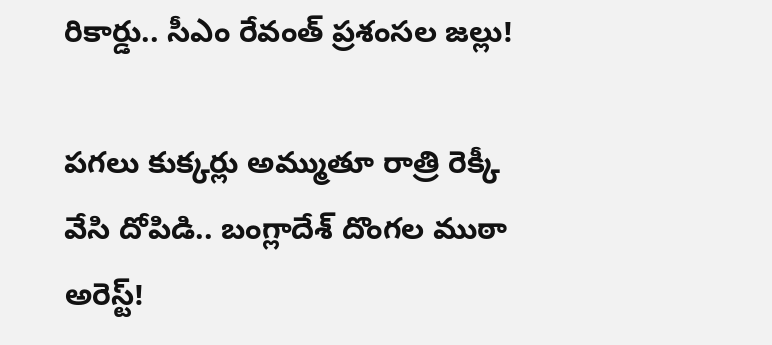రికార్డు.. సీఎం రేవంత్ ప్రశంసల జల్లు!

పగలు కుక్కర్లు అమ్ముతూ రాత్రి రెక్కీ వేసి దోపిడి.. బంగ్లాదేశ్ దొంగల ముఠా అరెస్ట్!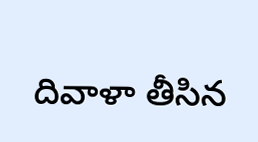దివాళా తీసిన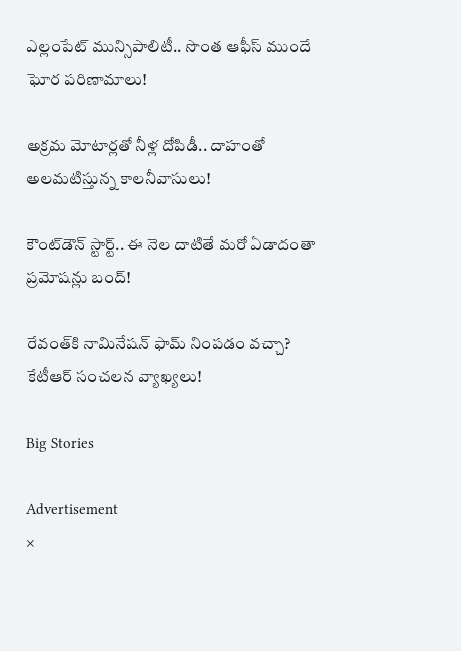ఎల్లంపేట్ మున్సిపాలిటీ.. సొంత ఆఫీస్ ముందే ఘోర పరిణామాలు!

అక్రమ మోటార్లతో నీళ్ల దోపిడీ.. దాహంతో అలమటిస్తున్న కాలనీవాసులు!

కౌంట్‌డౌన్ స్టార్ట్.. ఈ నెల దాటితే మరో ఏడాదంతా ప్రమోషన్లు బంద్!

రేవంత్‌కి నామినేషన్ ఫామ్ నింపడం వచ్చా? కేటీఆర్ సంచలన వ్యాఖ్యలు!

Big Stories

Advertisement
×